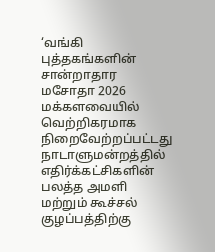‘வங்கி புத்தகங்களின் சான்றாதார மசோதா 2026 மக்களவையில் வெற்றிகரமாக நிறைவேற்றப்பட்டது
நாடாளுமன்றத்தில் எதிர்க்கட்சிகளின் பலத்த அமளி மற்றும் கூச்சல் குழப்பத்திற்கு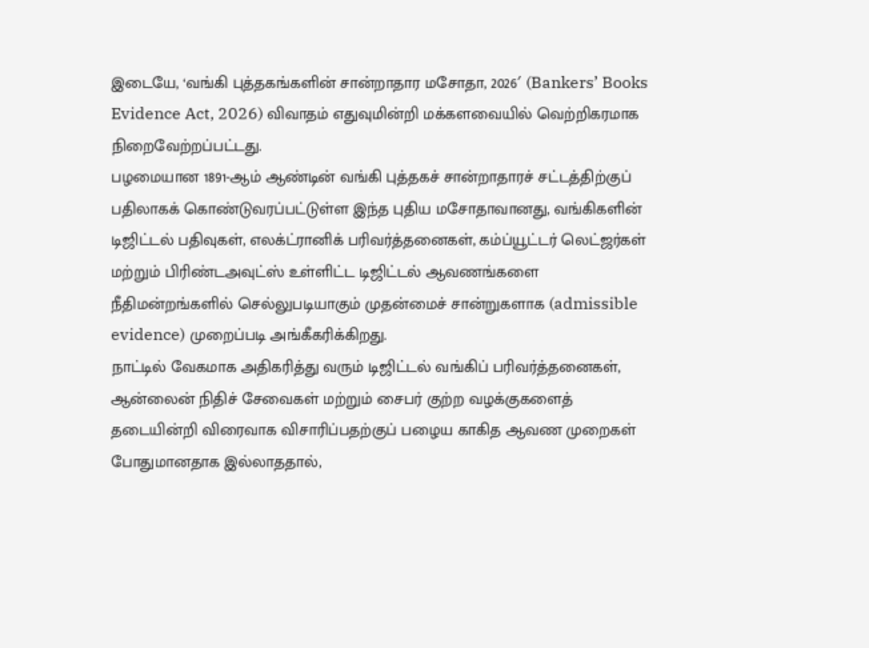இடையே, ‘வங்கி புத்தகங்களின் சான்றாதார மசோதா, 2026′ (Bankers’ Books Evidence Act, 2026) விவாதம் எதுவுமின்றி மக்களவையில் வெற்றிகரமாக நிறைவேற்றப்பட்டது.
பழமையான 1891-ஆம் ஆண்டின் வங்கி புத்தகச் சான்றாதாரச் சட்டத்திற்குப் பதிலாகக் கொண்டுவரப்பட்டுள்ள இந்த புதிய மசோதாவானது, வங்கிகளின் டிஜிட்டல் பதிவுகள், எலக்ட்ரானிக் பரிவர்த்தனைகள், கம்ப்யூட்டர் லெட்ஜர்கள் மற்றும் பிரிண்டஅவுட்ஸ் உள்ளிட்ட டிஜிட்டல் ஆவணங்களை நீதிமன்றங்களில் செல்லுபடியாகும் முதன்மைச் சான்றுகளாக (admissible evidence) முறைப்படி அங்கீகரிக்கிறது.
நாட்டில் வேகமாக அதிகரித்து வரும் டிஜிட்டல் வங்கிப் பரிவர்த்தனைகள், ஆன்லைன் நிதிச் சேவைகள் மற்றும் சைபர் குற்ற வழக்குகளைத் தடையின்றி விரைவாக விசாரிப்பதற்குப் பழைய காகித ஆவண முறைகள் போதுமானதாக இல்லாததால்,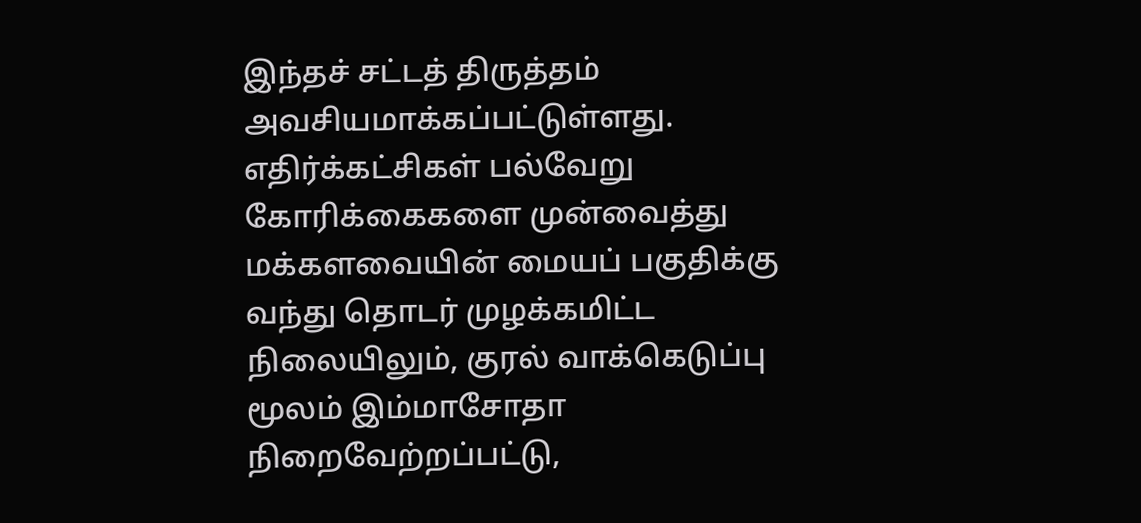இந்தச் சட்டத் திருத்தம் அவசியமாக்கப்பட்டுள்ளது.
எதிர்க்கட்சிகள் பல்வேறு கோரிக்கைகளை முன்வைத்து மக்களவையின் மையப் பகுதிக்கு வந்து தொடர் முழக்கமிட்ட நிலையிலும், குரல் வாக்கெடுப்பு மூலம் இம்மாசோதா நிறைவேற்றப்பட்டு,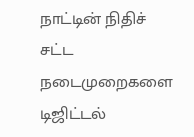நாட்டின் நிதிச் சட்ட நடைமுறைகளை டிஜிட்டல்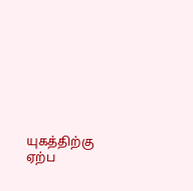யுகத்திற்கு ஏற்ப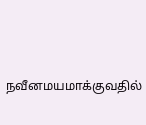நவீனமயமாக்குவதில்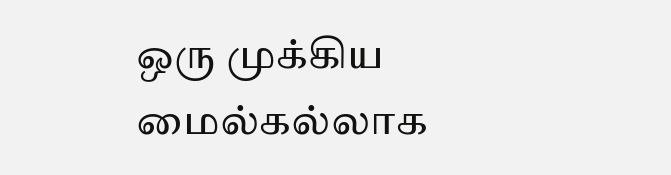ஒரு முக்கிய மைல்கல்லாக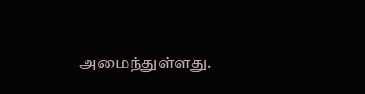அமைந்துள்ளது.